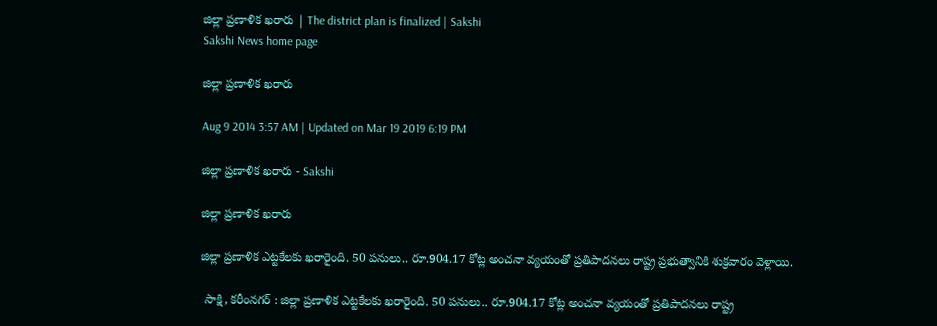జిల్లా ప్రణాళిక ఖరారు | The district plan is finalized | Sakshi
Sakshi News home page

జిల్లా ప్రణాళిక ఖరారు

Aug 9 2014 3:57 AM | Updated on Mar 19 2019 6:19 PM

జిల్లా ప్రణాళిక ఖరారు - Sakshi

జిల్లా ప్రణాళిక ఖరారు

జిల్లా ప్రణాళిక ఎట్టకేలకు ఖరారైంది. 50 పనులు.. రూ.904.17 కోట్ల అంచనా వ్యయంతో ప్రతిపాదనలు రాష్ట్ర ప్రభుత్వానికి శుక్రవారం వెళ్లాయి.

 సాక్షి, కరీంనగర్ : జిల్లా ప్రణాళిక ఎట్టకేలకు ఖరారైంది. 50 పనులు.. రూ.904.17 కోట్ల అంచనా వ్యయంతో ప్రతిపాదనలు రాష్ట్ర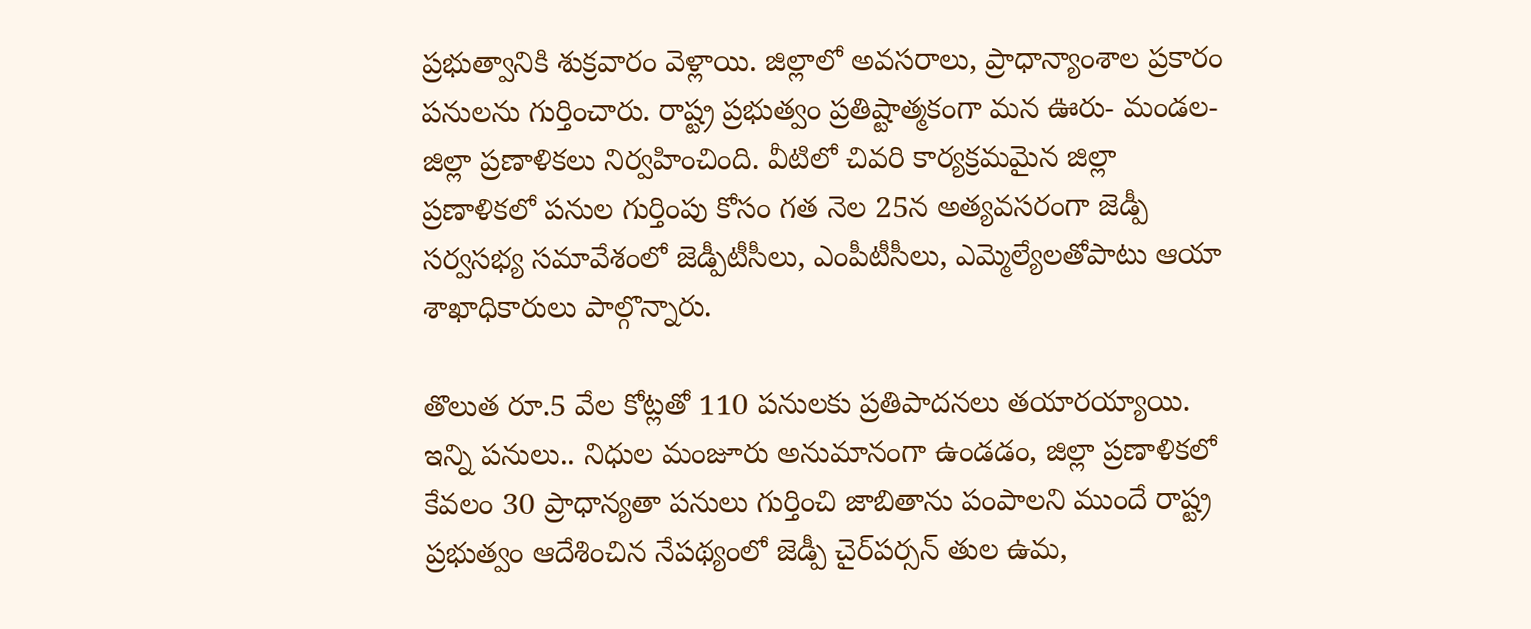ప్రభుత్వానికి శుక్రవారం వెళ్లాయి. జిల్లాలో అవసరాలు, ప్రాధాన్యాంశాల ప్రకారం పనులను గుర్తించారు. రాష్ట్ర ప్రభుత్వం ప్రతిష్టాత్మకంగా మన ఊరు- మండల- జిల్లా ప్రణాళికలు నిర్వహించింది. వీటిలో చివరి కార్యక్రమమైన జిల్లా ప్రణాళికలో పనుల గుర్తింపు కోసం గత నెల 25న అత్యవసరంగా జెడ్పీ సర్వసభ్య సమావేశంలో జెడ్పీటీసీలు, ఎంపీటీసీలు, ఎమ్మెల్యేలతోపాటు ఆయా శాఖాధికారులు పాల్గొన్నారు.

తొలుత రూ.5 వేల కోట్లతో 110 పనులకు ప్రతిపాదనలు తయారయ్యాయి. ఇన్ని పనులు.. నిధుల మంజూరు అనుమానంగా ఉండడం, జిల్లా ప్రణాళికలో కేవలం 30 ప్రాధాన్యతా పనులు గుర్తించి జాబితాను పంపాలని ముందే రాష్ట్ర ప్రభుత్వం ఆదేశించిన నేపథ్యంలో జెడ్పీ చైర్‌పర్సన్ తుల ఉమ,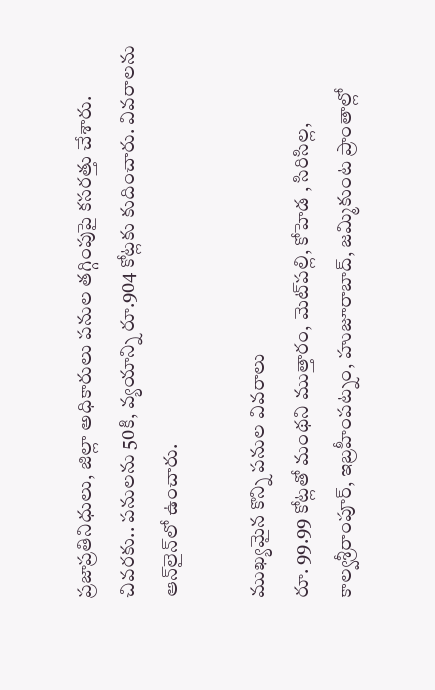ప్రజాప్రతినిధులు, జిల్లా అధికారులు పనుల తగ్గింపుపై కసరత్తు చేశారు. చివరకు.. పనులను 50కి, వ్యయాన్ని రూ.904 కోట్లకు కుదించారు. వివరాలను ఆన్‌లైన్‌లో ఉంచారు.

ముఖ్యమైన కొన్ని పనుల వివరాలు
రూ. 99.99 కోట్లతో మంథని ముత్తారం, మెట్‌పల్లి, కోహెడ , సిరిసిల్ల, కాల్వశ్రీరాంపూర్, ఇబ్రహీంపట్నం, హుజూరాబాద్, జమ్మికుంట ప్రాంతాల్లో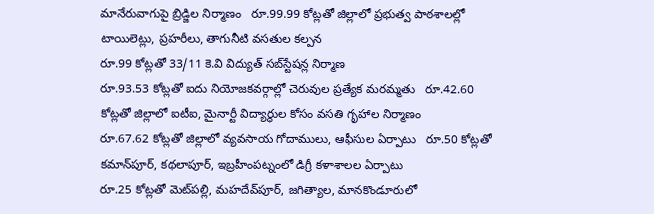మానేరువాగుపై బ్రిడ్జిల నిర్మాణం   రూ.99.99 కోట్లతో జిల్లాలో ప్రభుత్వ పాఠశాలల్లో టాయిలెట్లు, ప్రహరీలు, తాగునీటి వసతుల కల్పన
రూ.99 కోట్లతో 33/11 కె.వి విద్యుత్ సబ్‌స్టేషన్ల నిర్మాణ
రూ.93.53 కోట్లతో ఐదు నియోజకవర్గాల్లో చెరువుల ప్రత్యేక మరమ్మతు   రూ.42.60 కోట్లతో జిల్లాలో ఐటీఐ, మైనార్టీ విద్యార్థుల కోసం వసతి గృహాల నిర్మాణం
రూ.67.62 కోట్లతో జిల్లాలో వ్యవసాయ గోదాములు, ఆఫీసుల ఏర్పాటు   రూ.50 కోట్లతో కమాన్‌పూర్, కథలాపూర్, ఇబ్రహీంపట్నంలో డిగ్రీ కళాశాలల ఏర్పాటు
రూ.25 కోట్లతో మెట్‌పల్లి, మహదేవ్‌పూర్, జగిత్యాల, మానకొండూరులో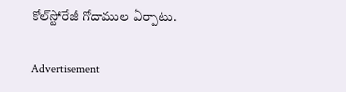కోల్‌స్టోరేజీ గోదాముల ఏర్పాటు.

Advertisement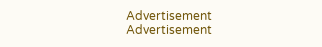Advertisement
Advertisement